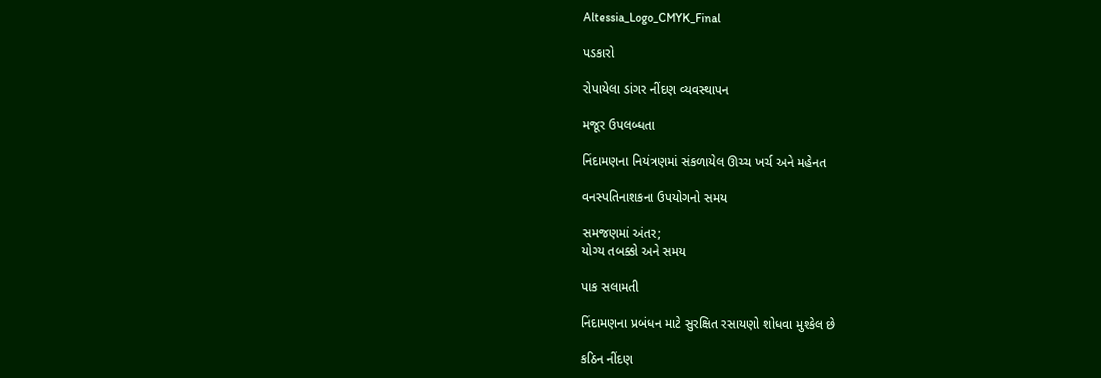Altessia_Logo_CMYK_Final

પડકારો

રોપાયેલા ડાંગર નીંદણ વ્યવસ્થાપન

મજૂર ઉપલબ્ધતા

નિંદામણના નિયંત્રણમાં સંકળાયેલ ઊચ્ચ ખર્ચ અને મહેનત

વનસ્પતિનાશકના ઉપયોગનો સમય

સમજણમાં અંતર;
યોગ્ય તબક્કો અને સમય

પાક સલામતી

નિંદામણના પ્રબંધન માટે સુરક્ષિત રસાયણો શોધવા મુશ્કેલ છે

કઠિન નીંદણ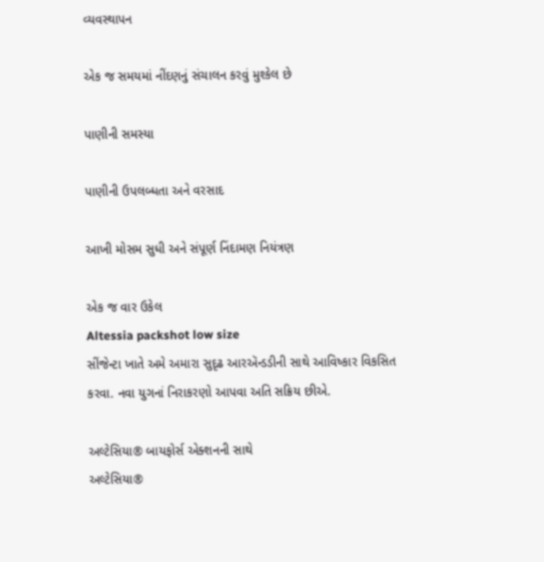વ્યવસ્થાપન

એક જ સમયમાં નીંદણનું સંચાલન કરવું મુશ્કેલ છે

પાણીની સમસ્યા

પાણીની ઉપલબ્ધતા અને વરસાદ

આખી મોસમ સુધી અને સંપૂર્ણ નિંદામણ નિયંત્રણ

એક જ વાર ઉકેલ
Altessia packshot low size
સીંજેન્ટા ખાતે અમે અમારા સુદૃઢ આરઍન્ડડીની સાથે આવિષ્કાર વિકસિત કરવા. નવા યુગનાં નિરાકરણો આપવા અતિ સક્રિય છીએ.

અલ્ટેસિયા® બાયફોર્સ એક્શનની સાથે
અલ્ટેસિયા®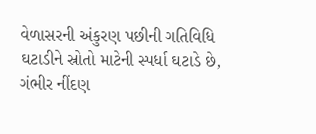વેળાસરની અંકુરણ પછીની ગતિવિધિ ઘટાડીને સ્રોતો માટેની સ્પર્ધા ઘટાડે છે, ગંભીર નીંદણ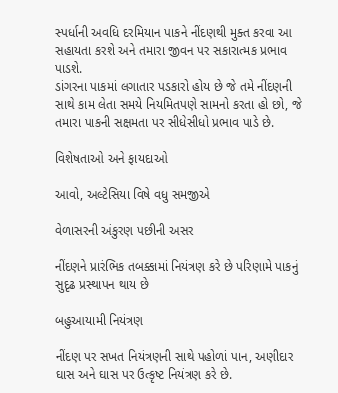સ્પર્ધાની અવધિ દરમિયાન પાકને નીંદણથી મુક્ત કરવા આ સહાયતા કરશે અને તમારા જીવન પર સકારાત્મક પ્રભાવ પાડશે.
ડાંગરના પાકમાં લગાતાર પડકારો હોય છે જે તમે નીંદણની સાથે કામ લેતા સમયે નિયમિતપણે સામનો કરતા હો છો, જે તમારા પાકની સક્ષમતા પર સીધેસીધો પ્રભાવ પાડે છે.

વિશેષતાઓ અને ફાયદાઓ

આવો, અલ્ટેસિયા વિષે વધુ સમજીએ

વેળાસરની અંકુરણ પછીની અસર

નીંદણને પ્રારંભિક તબક્કામાં નિયંત્રણ કરે છે પરિણામે પાકનું સુદૃઢ પ્રસ્થાપન થાય છે

બહુઆયામી નિયંત્રણ

નીંદણ પર સખત નિયંત્રણની સાથે પહોળાં પાન, અણીદાર ઘાસ અને ઘાસ પર ઉત્કૃષ્ટ નિયંત્રણ કરે છે.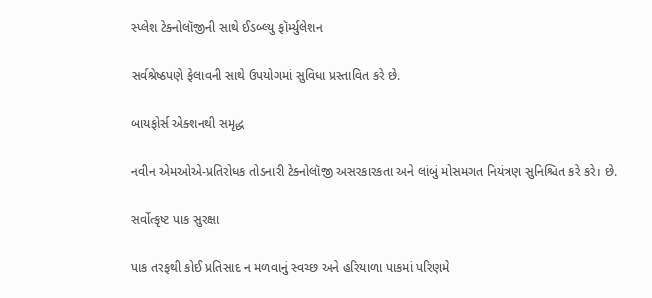સ્પ્લેશ ટેક્નોલૉજીની સાથે ઈડબ્લ્યુ ફૉર્મ્યુલેશન

સર્વશ્રેષ્ઠપણે ફેલાવની સાથે ઉપયોગમાં સુવિધા પ્રસ્તાવિત કરે છે.

બાયફોર્સ એક્શનથી સમૃદ્ધ

નવીન એમઓએ-પ્રતિરોધક તોડનારી ટેક્નોલૉજી અસરકારકતા અને લાંબું મોસમગત નિયંત્રણ સુનિશ્ચિત કરે કરે। છે.

સર્વોત્કૃષ્ટ પાક સુરક્ષા

પાક તરફથી કોઈ પ્રતિસાદ ન મળવાનું સ્વચ્છ અને હરિયાળા પાકમાં પરિણમે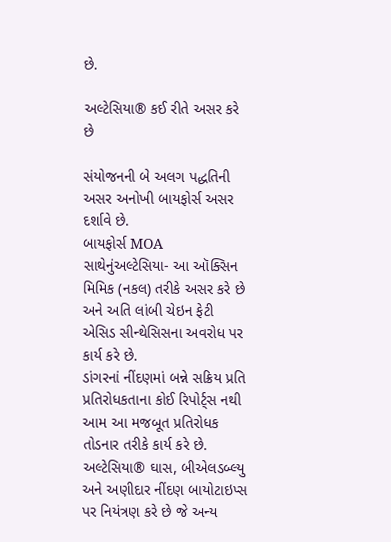છે.

અલ્ટેસિયા® કઈ રીતે અસર કરે છે

સંયોજનની બે અલગ પદ્ધતિની અસર અનોખી બાયફોર્સ અસર દર્શાવે છે.
બાયફોર્સ MOA સાથેનુંઅલ્ટેસિયા- આ ઑક્સિન મિમિક (નકલ) તરીકે અસર કરે છે અને અતિ લાંબી ચેઇન ફેટી એસિડ સીન્થેસિસના અવરોધ પર કાર્ય કરે છે.
ડાંગરનાં નીંદણમાં બન્ને સક્રિય પ્રતિ પ્રતિરોધકતાના કોઈ રિપોર્ટ્સ નથી આમ આ મજબૂત પ્રતિરોધક તોડનાર તરીકે કાર્ય કરે છે.
અલ્ટેસિયા® ઘાસ, બીએલડબ્લ્યુ અને અણીદાર નીંદણ બાયોટાઇપ્સ પર નિયંત્રણ કરે છે જે અન્ય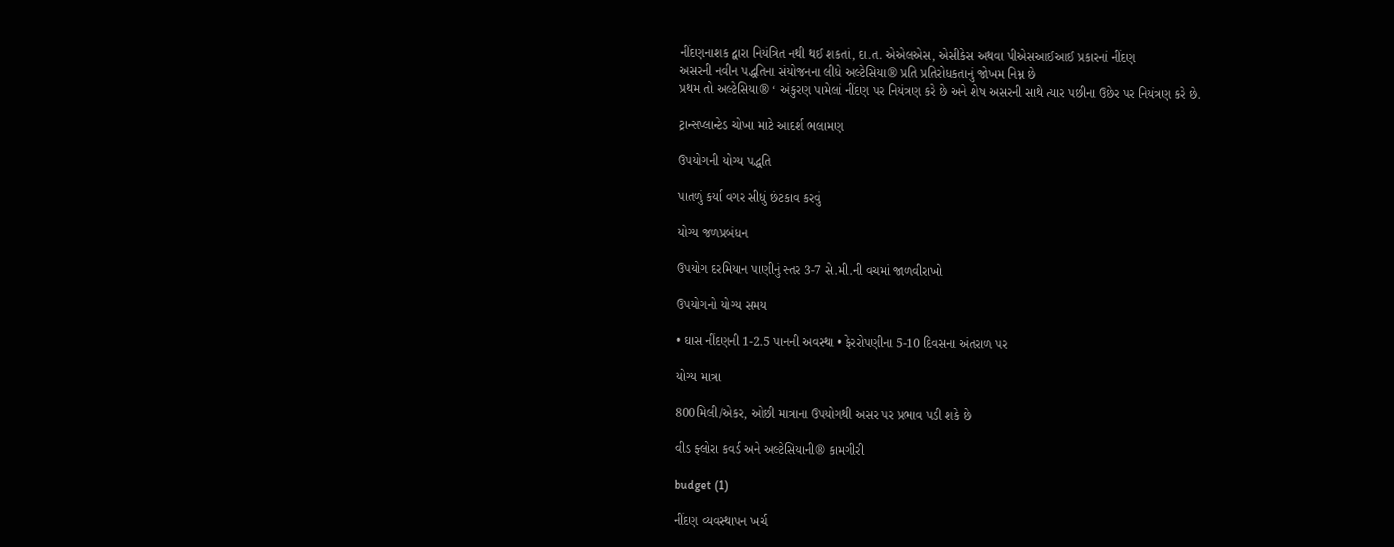નીંદણનાશક દ્વારા નિયંત્રિત નથી થઈ શકતાં, દા.ત. એએલએસ, એસીકેસ અથવા પીએસઆઈઆઈ પ્રકારનાં નીંદણ
અસરની નવીન પદ્ધતિના સંયોજનના લીધે અલ્ટેસિયા® પ્રતિ પ્રતિરોધકતાનું જોખમ નિમ્ન છે
પ્રથમ તો અલ્ટેસિયા® ‘ અંકુરણ પામેલાં નીંદણ પર નિયંત્રણ કરે છે અને શેષ અસરની સાથે ત્યાર પછીના ઉછેર પર નિયંત્રણ કરે છે.

ટ્રાન્સપ્લાન્ટેડ ચોખા માટે આદર્શ ભલામણ

ઉપયોગની યોગ્ય પદ્ધતિ

પાતળું કર્યા વગર સીધું છંટકાવ કરવું

યોગ્ય જળપ્રબંધન

ઉપયોગ દરમિયાન પાણીનું સ્તર 3-7 સે.મી.ની વચમાં જાળવીરાખો

ઉપયોગનો યોગ્ય સમય

• ઘાસ નીંદણની 1-2.5 પાનની અવસ્થા • ફેરરોપણીના 5-10 દિવસના અંતરાળ પર

યોગ્ય માત્રા

800મિલી/એકર, ઓછી માત્રાના ઉપયોગથી અસર પર પ્રભાવ પડી શકે છે

વીડ ફ્લોરા કવર્ડ અને અલ્ટેસિયાની® કામગીરી

budget (1)

નીંદણ વ્યવસ્થાપન ખર્ચ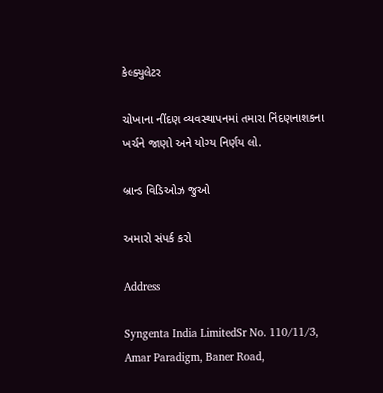કેલ્ક્યુલેટર

ચોખાના નીંદણ વ્યવસ્થાપનમાં તમારા નિંદણનાશકના ખર્ચને જાણો અને યોગ્ય નિર્ણય લો.

બ્રાન્ડ વિડિઓઝ જુઓ

અમારો સંપર્ક કરો

Address

Syngenta India LimitedSr No. 110/11/3, Amar Paradigm, Baner Road,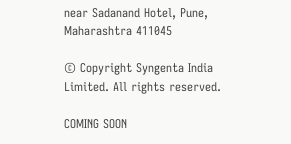near Sadanand Hotel, Pune, Maharashtra 411045

© Copyright Syngenta India Limited. All rights reserved.

COMING SOON